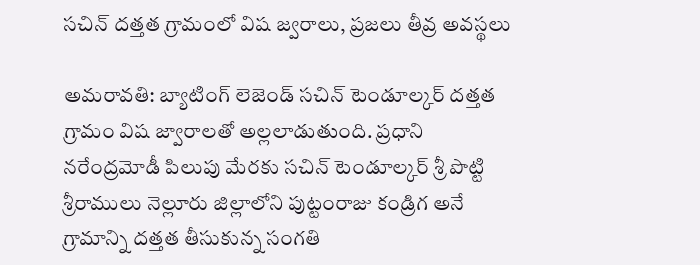సచిన్ దత్తత గ్రామంలో విష జ్వరాలు, ప్రజలు తీవ్ర అవస్థలు

అమరావతి: బ్యాటింగ్ లెజెండ్ సచిన్ టెండూల్కర్ దత్తత గ్రామం విష జ్వారాలతో అల్లలాడుతుంది. ప్రధాని నరేంద్రమోడీ పిలుపు మేరకు సచిన్ టెండూల్కర్ శ్రీ పొట్టి శ్రీరాములు నెల్లూరు జిల్లాలోని పుట్టంరాజు కండ్రిగ అనే గ్రామాన్ని దత్తత తీసుకున్న సంగతి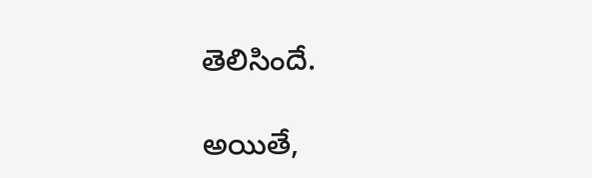తెలిసిందే.

అయితే,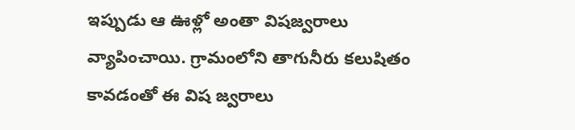ఇప్పుడు ఆ ఊళ్లో అంతా విషజ్వరాలు వ్యాపించాయి. గ్రామంలోని తాగునీరు కలుషితం కావడంతో ఈ విష జ్వరాలు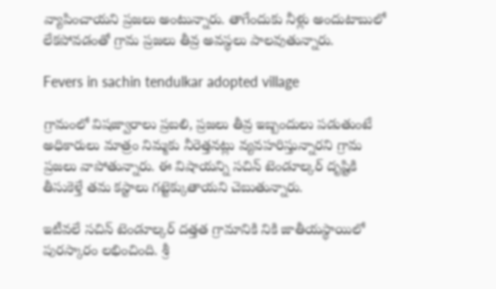వ్యాపించాయని ప్రజలు అంటున్నారు. తాగేందుకు నీళ్లు అందుటాబులో లేకపోవడంతో గ్రామ ప్రజలు తీవ్ర అవస్థలు పాలవుతున్నారు.

Fevers in sachin tendulkar adopted village

గ్రామంలో విషజ్వారాలు ప్రబలి, ప్రజలు తీవ్ర ఇబ్బందులు పడుతుంటే అధికారులు మాత్రం నిమ్మకు నీరెత్తనట్లు వ్యవహరిస్తున్నారని గ్రామ ప్రజలు వాపోతున్నారు. ఈ విషాయన్ని సచిన్ టెండూల్కర్ దృష్టికి తీసుకెళ్తే తమ కస్టాలు గట్టెక్కుతాయని చెబుతున్నారు.

ఇటీవలే సచిన్ టెండూల్కర్ దత్తత గ్రామానికి నికి జాతీయస్థాయిలో పురస్కారం లభించింది. శ్రీ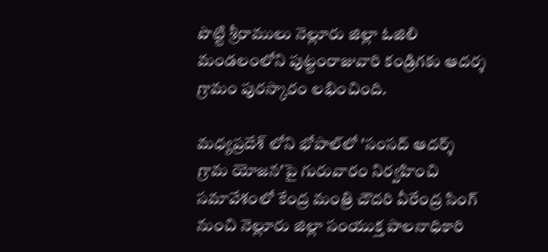పొట్టి శ్రీరాములు నెల్లూరు జిల్లా ఓజిలి మండలంలోని పుట్టంరాజువారి కండ్రిగకు ఆదర్శ గ్రామం పురస్కారం లభించింది.

మధ్యప్రదేశ్ లోని భోపాల్‌లో 'సంసద్ ఆదర్శ్ గ్రామ యోజన'పై గురువారం నిర్వహించి సమావేశంలో కేంద్ర మంత్రి చౌదరి వీరేంద్ర సింగ్ నుంచి నెల్లూరు జిల్లా సంయుక్త పాలనాధికారి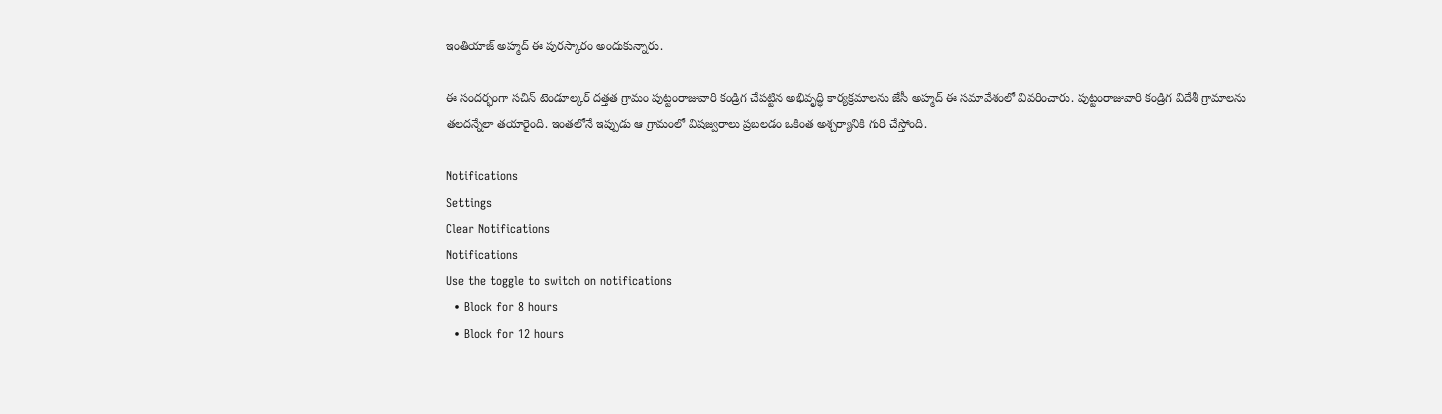ఇంతియాజ్ అహ్మద్ ఈ పురస్కారం అందుకున్నారు.

ఈ సందర్భంగా సచిన్ టెండూల్కర్ దత్తత గ్రామం పుట్టంరాజువారి కండ్రిగ చేపట్టిన అభివృద్ధి కార్యక్రమాలను జేసీ అహ్మద్ ఈ సమావేశంలో వివరించారు. పుట్టంరాజువారి కండ్రిగ విదేశీ గ్రామాలను తలదన్నేలా తయారైంది. ఇంతలోనే ఇప్పుడు ఆ గ్రామంలో విషజ్వరాలు ప్రబలడం ఒకింత అశ్చర్యానికి గురి చేస్తోంది.

Notifications
Settings
Clear Notifications
Notifications
Use the toggle to switch on notifications
  • Block for 8 hours
  • Block for 12 hours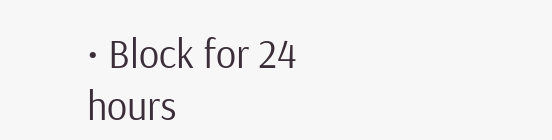• Block for 24 hours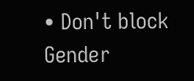• Don't block
Gender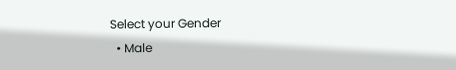Select your Gender
  • Male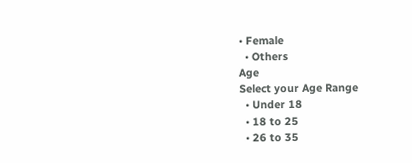• Female
  • Others
Age
Select your Age Range
  • Under 18
  • 18 to 25
  • 26 to 35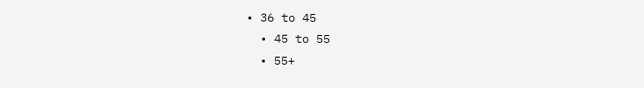• 36 to 45
  • 45 to 55
  • 55+